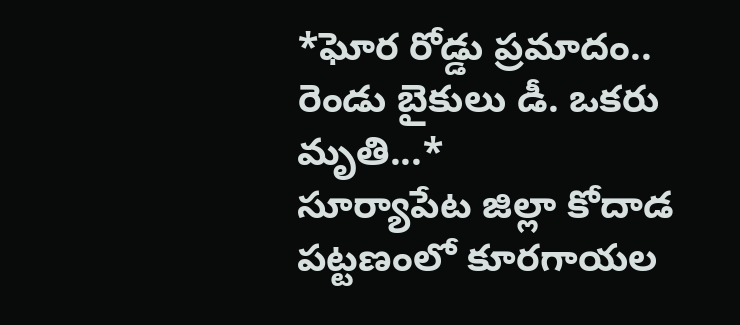*ఘోర రోడ్డు ప్రమాదం.. రెండు బైకులు డీ. ఒకరు మృతి...*
సూర్యాపేట జిల్లా కోదాడ పట్టణంలో కూరగాయల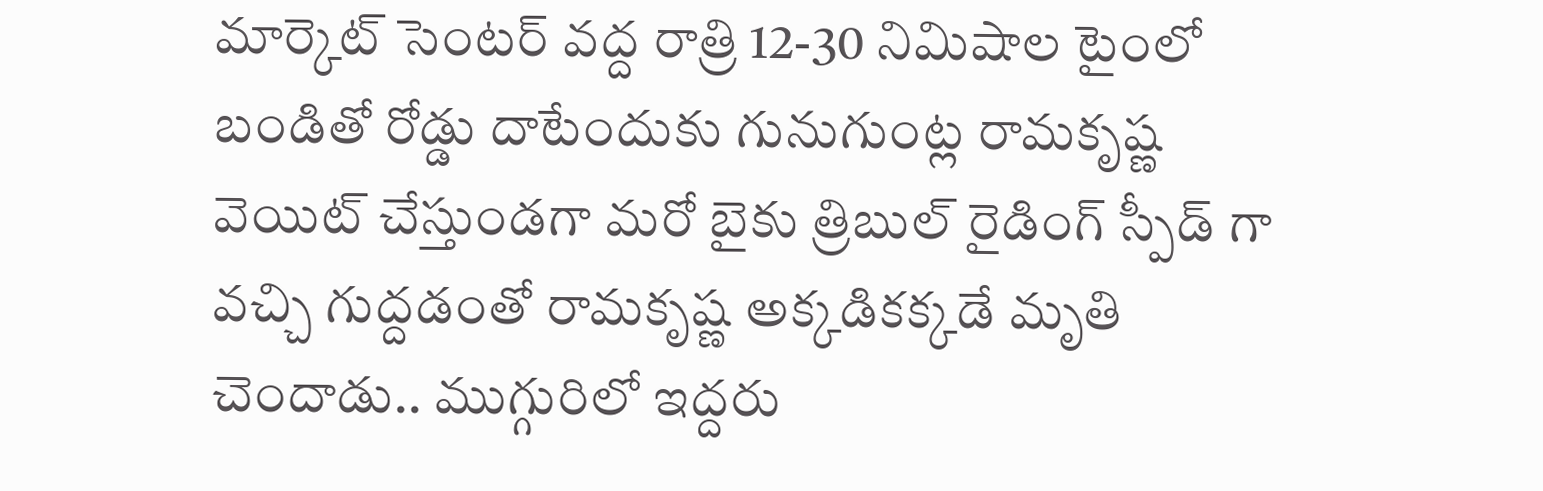మార్కెట్ సెంటర్ వద్ద రాత్రి 12-30 నిమిషాల టైంలో బండితో రోడ్డు దాటేందుకు గునుగుంట్ల రామకృష్ణ వెయిట్ చేస్తుండగా మరో బైకు త్రిబుల్ రైడింగ్ స్పీడ్ గా వచ్చి గుద్దడంతో రామకృష్ణ అక్కడికక్కడే మృతి చెందాడు.. ముగ్గురిలో ఇద్దరు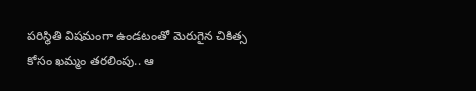పరిస్థితి విషమంగా ఉండటంతో మెరుగైన చికిత్స కోసం ఖమ్మం తరలింపు.. ఆ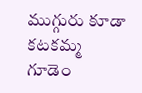ముగ్గురు కూడా కటకమ్మ గూడెం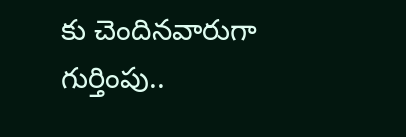కు చెందినవారుగా గుర్తింపు..